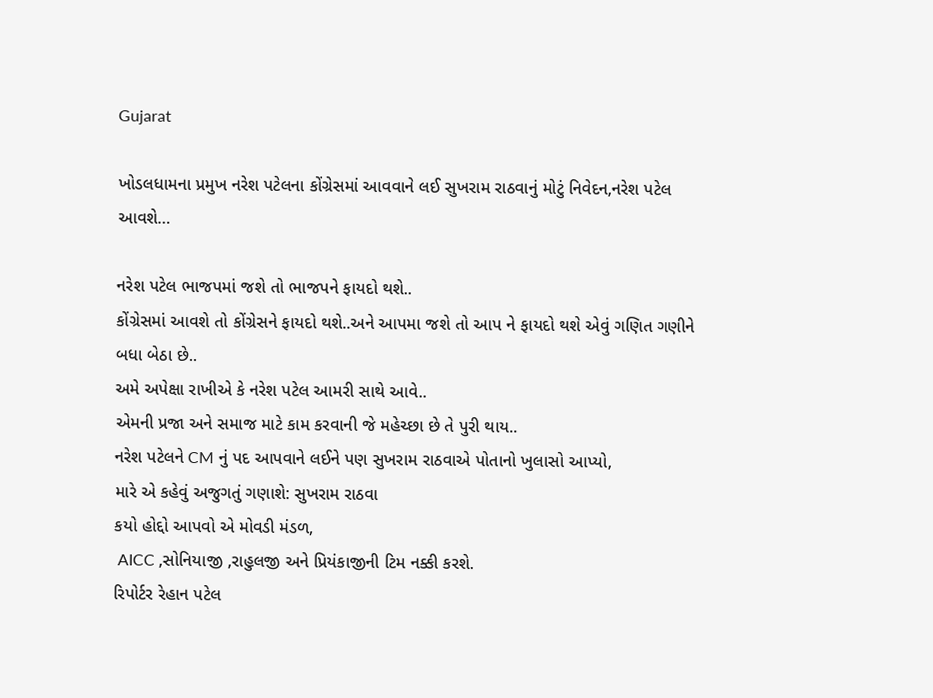Gujarat

ખોડલધામના પ્રમુખ નરેશ પટેલના કોંગ્રેસમાં આવવાને લઈ સુખરામ રાઠવાનું મોટું નિવેદન,નરેશ પટેલ આવશે…

નરેશ પટેલ ભાજપમાં જશે તો ભાજપને ફાયદો થશે..
કોંગ્રેસમાં આવશે તો કોંગ્રેસને ફાયદો થશે..અને આપમા જશે તો આપ ને ફાયદો થશે એવું ગણિત ગણીને બધા બેઠા છે..
અમે અપેક્ષા રાખીએ કે નરેશ પટેલ આમરી સાથે આવે..
એમની પ્રજા અને સમાજ માટે કામ કરવાની જે મહેચ્છા છે તે પુરી થાય..
નરેશ પટેલને CM નું પદ આપવાને લઈને પણ સુખરામ રાઠવાએ પોતાનો ખુલાસો આપ્યો,
મારે એ કહેવું અજુગતું ગણાશે: સુખરામ રાઠવા
કયો હોદ્દો આપવો એ મોવડી મંડળ,
 AICC ,સોનિયાજી ,રાહુલજી અને પ્રિયંકાજીની ટિમ નક્કી કરશે.
રિપોર્ટર રેહાન પટેલ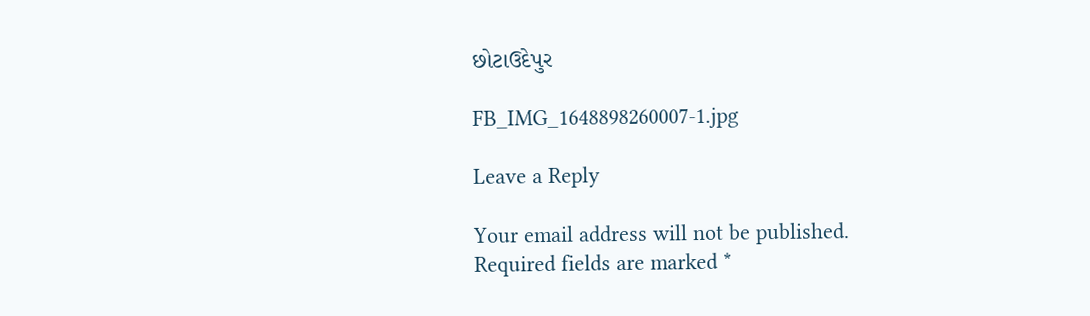છોટાઉદેપુર

FB_IMG_1648898260007-1.jpg

Leave a Reply

Your email address will not be published. Required fields are marked *